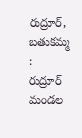రుద్రూర్, బతుకమ్మ :
రుద్రూర్ మండల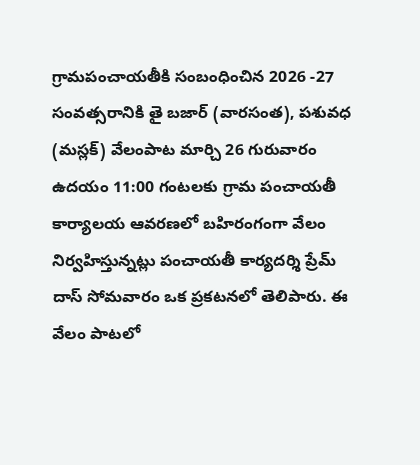గ్రామపంచాయతీకి సంబంధించిన 2026 -27 సంవత్సరానికి తై బజార్ (వారసంత), పశువధ (మస్లక్) వేలంపాట మార్చి 26 గురువారం ఉదయం 11:00 గంటలకు గ్రామ పంచాయతీ కార్యాలయ ఆవరణలో బహిరంగంగా వేలం నిర్వహిస్తున్నట్లు పంచాయతీ కార్యదర్శి ప్రేమ్ దాస్ సోమవారం ఒక ప్రకటనలో తెలిపారు. ఈ వేలం పాటలో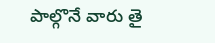పాల్గొనే వారు తై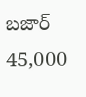బజార్ 45,000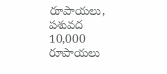రూపాయలు, పశువద 10,000 రూపాయలు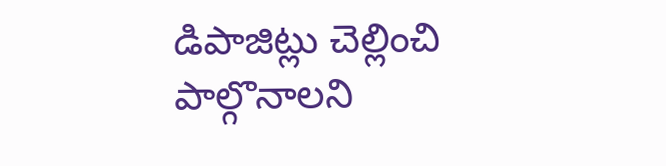డిపాజిట్లు చెల్లించి పాల్గొనాలని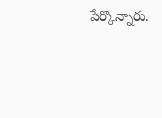పేర్కొన్నారు.